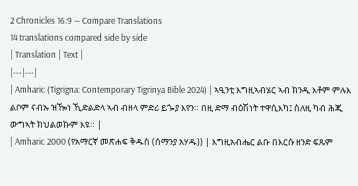2 Chronicles 16:9 — Compare Translations
14 translations compared side by side
| Translation | Text |
|---|---|
| Amharic (Tigrigna: Contemporary Tigrinya Bible 2024) | ኣዒንቲ እግዚኣብሄር ኣብ ክንዲ እቶም ምሉእ ልቦም ናብኡ ዝዀነ ኺድልድላ ኣብ ብዘላ ምድሪ ይጐያ እየን። በዚ ድማ ብዕሽነት ተዋሲእካ፤ ስለዚ ካብ ሕጂ ውግኣት ክህልወኩም እዩ። |
| Amharic 2000 (የአማርኛ መጽሐፍ ቅዱስ (ሰማንያ አሃዱ)) | እግዚአብሔር ልቡ በእርሱ ዘንድ ፍጹም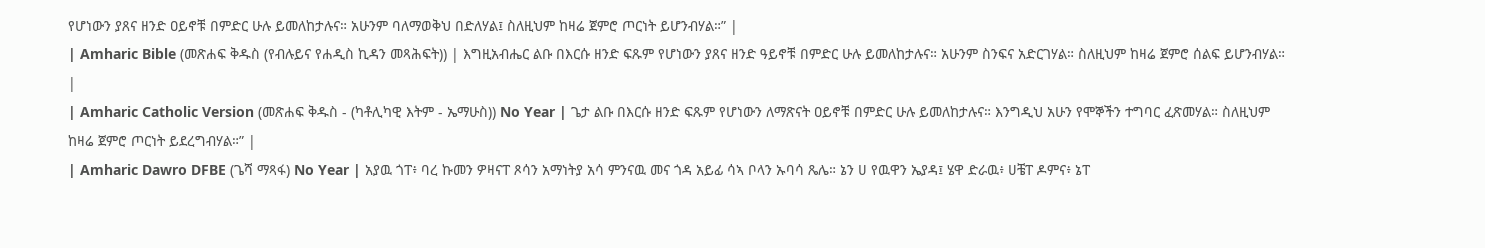የሆነውን ያጸና ዘንድ ዐይኖቹ በምድር ሁሉ ይመለከታሉና። አሁንም ባለማወቅህ በድለሃል፤ ስለዚህም ከዛሬ ጀምሮ ጦርነት ይሆንብሃል።” |
| Amharic Bible (መጽሐፍ ቅዱስ (የብሉይና የሐዲስ ኪዳን መጻሕፍት)) | እግዚአብሔር ልቡ በእርሱ ዘንድ ፍጹም የሆነውን ያጸና ዘንድ ዓይኖቹ በምድር ሁሉ ይመለከታሉና። አሁንም ስንፍና አድርገሃል። ስለዚህም ከዛሬ ጀምሮ ሰልፍ ይሆንብሃል። |
| Amharic Catholic Version (መጽሐፍ ቅዱስ - (ካቶሊካዊ እትም - ኤማሁስ)) No Year | ጌታ ልቡ በእርሱ ዘንድ ፍጹም የሆነውን ለማጽናት ዐይኖቹ በምድር ሁሉ ይመለከታሉና። እንግዲህ አሁን የሞኞችን ተግባር ፈጽመሃል። ስለዚህም ከዛሬ ጀምሮ ጦርነት ይደረግብሃል።” |
| Amharic Dawro DFBE (ጌሻ ማጻፋ) No Year | አያዉ ጎፐ፥ ባረ ኩመን ዎዛናፐ ጾሳን አማነትያ አሳ ምንናዉ መና ጎዳ አይፊ ሳኣ ቦላን ኡባሳ ጼሌ። ኔን ሀ የዉዋን ኤያዳ፤ ሄዋ ድራዉ፥ ሀቼፐ ዶምና፥ ኔፐ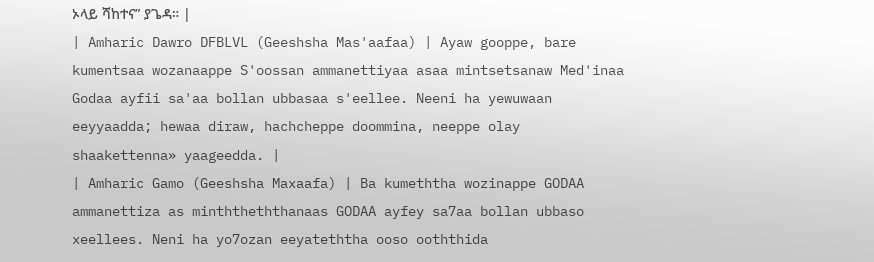ኦላይ ሻከተና” ያጌዳ። |
| Amharic Dawro DFBLVL (Geeshsha Mas'aafaa) | Ayaw gooppe, bare kumentsaa wozanaappe S'oossan ammanettiyaa asaa mintsetsanaw Med'inaa Godaa ayfii sa'aa bollan ubbasaa s'eellee. Neeni ha yewuwaan eeyyaadda; hewaa diraw, hachcheppe doommina, neeppe olay shaakettenna» yaageedda. |
| Amharic Gamo (Geeshsha Maxaafa) | Ba kumeththa wozinappe GODAA ammanettiza as minththeththanaas GODAA ayfey sa7aa bollan ubbaso xeellees. Neni ha yo7ozan eeyateththa ooso ooththida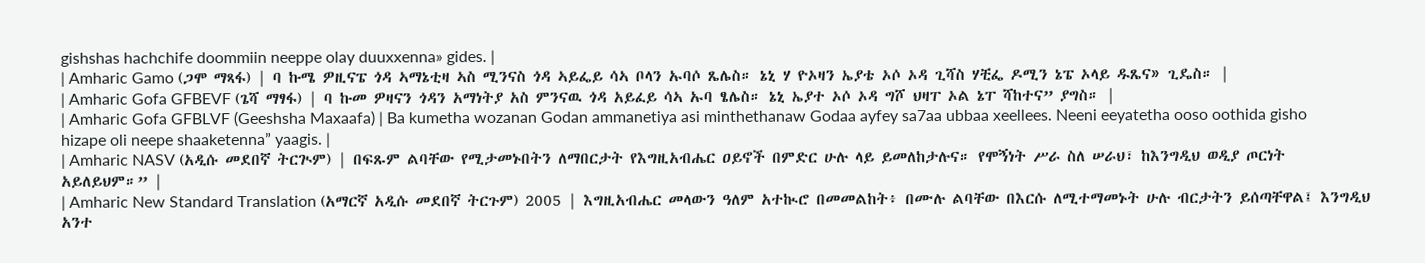gishshas hachchife doommiin neeppe olay duuxxenna» gides. |
| Amharic Gamo (ጋሞ ማጻፋ) | ባ ኩሜ ዎዚናፔ ጎዳ ኣማኔቲዛ ኣስ ሚንናስ ጎዳ ኣይፌይ ሳኣ ቦላን ኡባሶ ጼሌስ። ኔኒ ሃ ዮኦዛን ኤያቴ ኦሶ ኦዳ ጊሻስ ሃቺፌ ዶሚን ኔፔ ኦላይ ዱጼና» ጊዴስ። |
| Amharic Gofa GFBEVF (ጌሻ ማፃፋ) | ባ ኩመ ዎዛናን ጎዳን አማነትያ አስ ምንናዉ ጎዳ አይፈይ ሳኣ ኡባ ፄሌስ። ኔኒ ኤያተ ኦሶ ኦዳ ግሾ ህዛፐ ኦል ኔፐ ሻከተና” ያግስ። |
| Amharic Gofa GFBLVF (Geeshsha Maxaafa) | Ba kumetha wozanan Godan ammanetiya asi minthethanaw Godaa ayfey sa7aa ubbaa xeellees. Neeni eeyatetha ooso oothida gisho hizape oli neepe shaaketenna” yaagis. |
| Amharic NASV (አዲሱ መደበኛ ትርጒም) | በፍጹም ልባቸው የሚታመኑበትን ለማበርታት የእግዚአብሔር ዐይኖች በምድር ሁሉ ላይ ይመለከታሉና። የሞኝነት ሥራ ስለ ሠራህ፣ ከእንግዲህ ወዲያ ጦርነት አይለይህም።” |
| Amharic New Standard Translation (አማርኛ አዲሱ መደበኛ ትርጉም) 2005 | እግዚአብሔር መላውን ዓለም አተኲሮ በመመልከት፥ በሙሉ ልባቸው በእርሱ ለሚተማመኑት ሁሉ ብርታትን ይሰጣቸዋል፤ እንግዲህ አንተ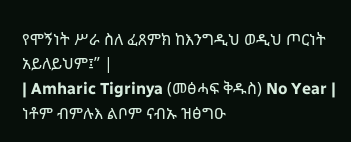የሞኝነት ሥራ ስለ ፈጸምክ ከእንግዲህ ወዲህ ጦርነት አይለይህም፤” |
| Amharic Tigrinya (መፅሓፍ ቅዱስ) No Year | ነቶም ብምሉእ ልቦም ናብኡ ዝፅግዑ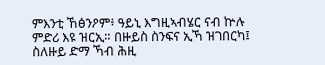ምእንቲ ኸፅንዖም፥ ዓይኒ እግዚኣብሄር ናብ ኵሉ ምድሪ እዩ ዝርኢ። በዙይስ ስንፍና ኢኻ ዝገበርካ፤ ስለዙይ ድማ ኻብ ሕዚ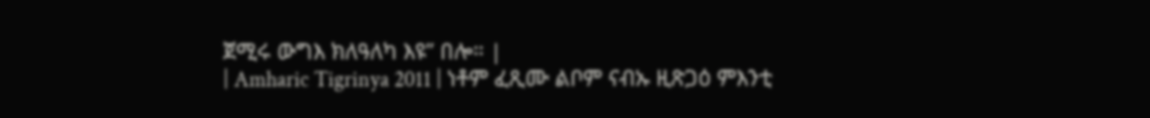ጀሚሩ ውግእ ክለዓለካ እዩ” በሎ። |
| Amharic Tigrinya 2011 | ነቶም ፈጺሙ ልቦም ናብኡ ዚጽጋዕ ምእንቲ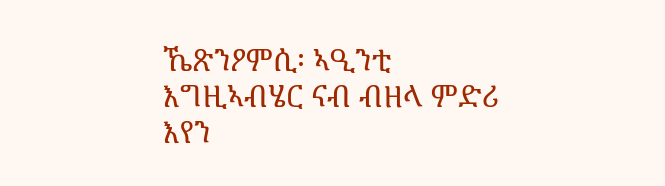ኼጽንዖምሲ፡ ኣዒንቲ እግዚኣብሄር ናብ ብዘላ ምድሪ እየን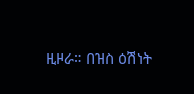ዚዞራ። በዝስ ዕሽነት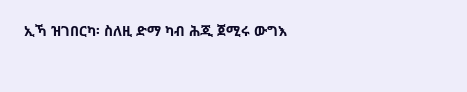ኢኻ ዝገበርካ፡ ስለዚ ድማ ካብ ሕጂ ጀሚሩ ውግእ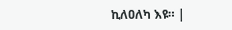ኪለዐለካ እዩ። |